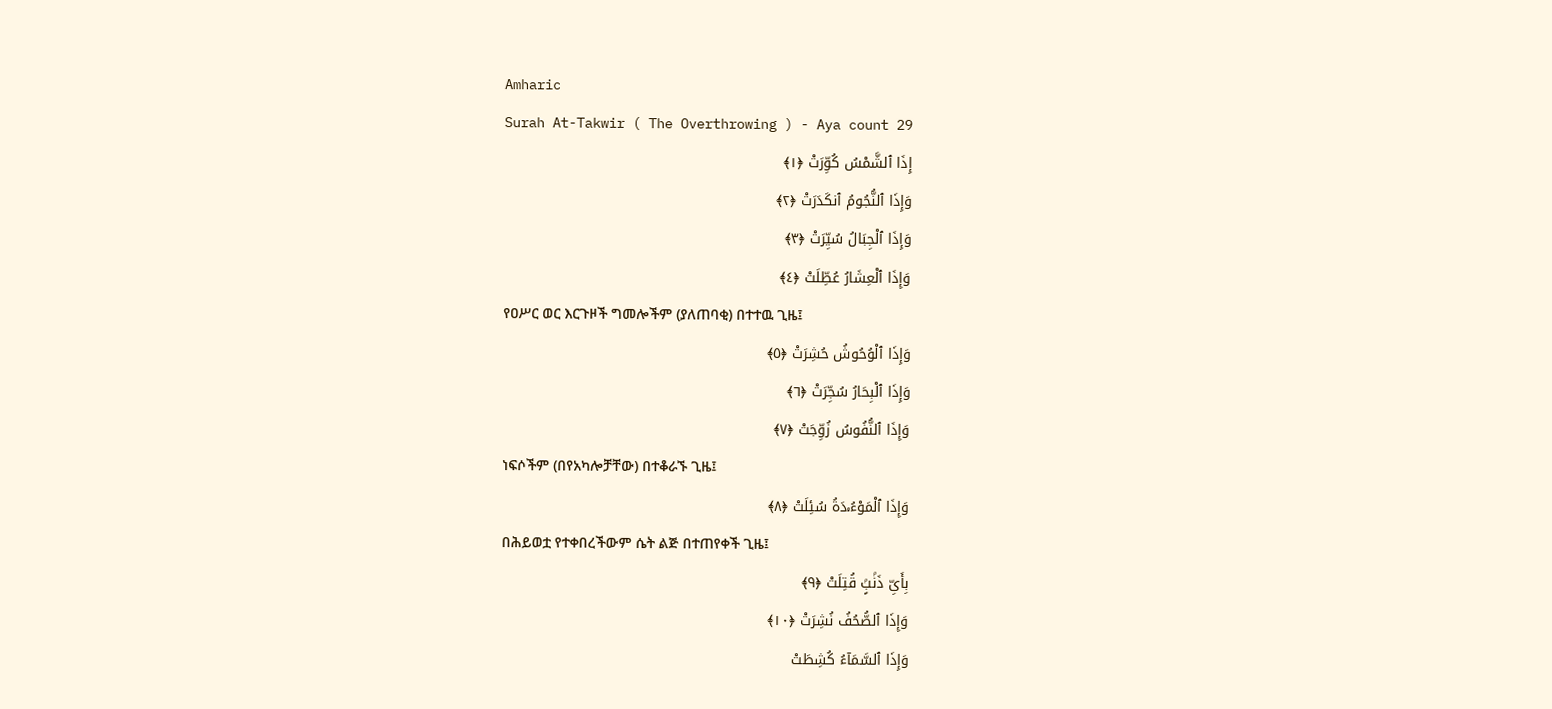Amharic
Surah At-Takwir ( The Overthrowing ) - Aya count 29
إِذَا ٱلشَّمْسُ كُوِّرَتْ ﴿١﴾
وَإِذَا ٱلنُّجُومُ ٱنكَدَرَتْ ﴿٢﴾
وَإِذَا ٱلْجِبَالُ سُيِّرَتْ ﴿٣﴾
وَإِذَا ٱلْعِشَارُ عُطِّلَتْ ﴿٤﴾
የዐሥር ወር እርጉዞች ግመሎችም (ያለጠባቂ) በተተዉ ጊዜ፤
وَإِذَا ٱلْوُحُوشُ حُشِرَتْ ﴿٥﴾
وَإِذَا ٱلْبِحَارُ سُجِّرَتْ ﴿٦﴾
وَإِذَا ٱلنُّفُوسُ زُوِّجَتْ ﴿٧﴾
ነፍሶችም (በየአካሎቻቸው) በተቆራኙ ጊዜ፤
وَإِذَا ٱلْمَوْءُۥدَةُ سُئِلَتْ ﴿٨﴾
በሕይወቷ የተቀበረችውም ሴት ልጅ በተጠየቀች ጊዜ፤
بِأَىِّ ذَنۢبٍۢ قُتِلَتْ ﴿٩﴾
وَإِذَا ٱلصُّحُفُ نُشِرَتْ ﴿١٠﴾
وَإِذَا ٱلسَّمَآءُ كُشِطَتْ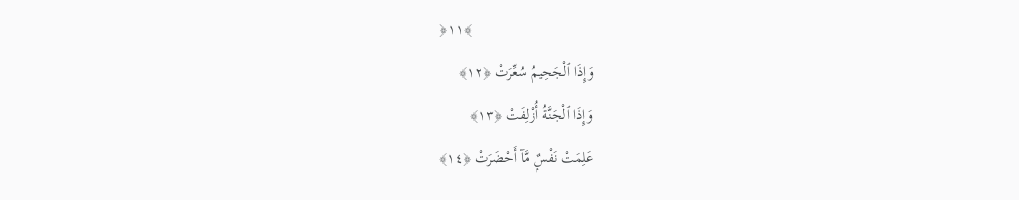﴿١١﴾
وَإِذَا ٱلْجَحِيمُ سُعِّرَتْ ﴿١٢﴾
وَإِذَا ٱلْجَنَّةُ أُزْلِفَتْ ﴿١٣﴾
عَلِمَتْ نَفْسٌۭ مَّآ أَحْضَرَتْ ﴿١٤﴾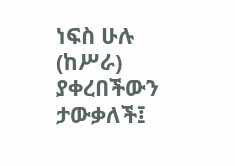ነፍስ ሁሉ (ከሥራ) ያቀረበችውን ታውቃለች፤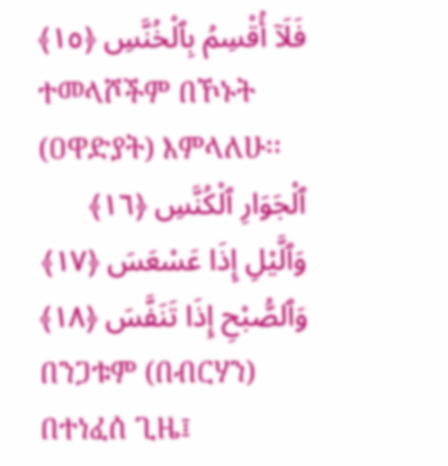فَلَآ أُقْسِمُ بِٱلْخُنَّسِ ﴿١٥﴾
ተመላሾችም በኾኑት (ዐዋድያት) እምላለሁ፡፡
ٱلْجَوَارِ ٱلْكُنَّسِ ﴿١٦﴾
وَٱلَّيْلِ إِذَا عَسْعَسَ ﴿١٧﴾
وَٱلصُّبْحِ إِذَا تَنَفَّسَ ﴿١٨﴾
በንጋቱም (በብርሃን) በተነፈሰ ጊዜ፤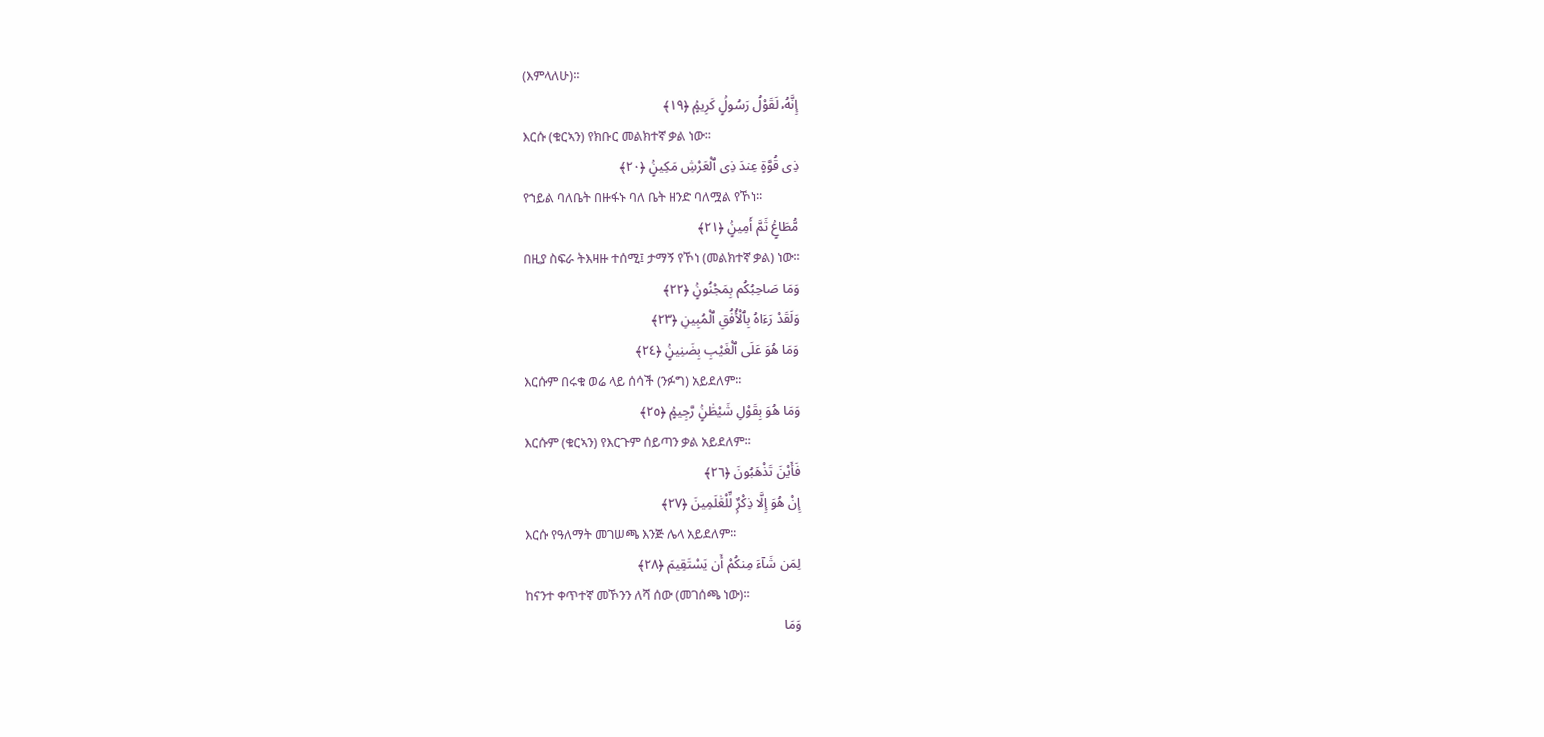(እምላለሁ)፡፡
إِنَّهُۥ لَقَوْلُ رَسُولٍۢ كَرِيمٍۢ ﴿١٩﴾
እርሱ (ቁርኣን) የክቡር መልክተኛ ቃል ነው፡፡
ذِى قُوَّةٍ عِندَ ذِى ٱلْعَرْشِ مَكِينٍۢ ﴿٢٠﴾
የኀይል ባለቤት በዙፋኑ ባለ ቤት ዘንድ ባለሟል የኾነ፡፡
مُّطَاعٍۢ ثَمَّ أَمِينٍۢ ﴿٢١﴾
በዚያ ስፍራ ትእዛዙ ተሰሚ፤ ታማኝ የኾነ (መልክተኛ ቃል) ነው፡፡
وَمَا صَاحِبُكُم بِمَجْنُونٍۢ ﴿٢٢﴾
وَلَقَدْ رَءَاهُ بِٱلْأُفُقِ ٱلْمُبِينِ ﴿٢٣﴾
وَمَا هُوَ عَلَى ٱلْغَيْبِ بِضَنِينٍۢ ﴿٢٤﴾
እርሱም በሩቁ ወሬ ላይ ሰሳች (ንፉግ) አይደለም፡፡
وَمَا هُوَ بِقَوْلِ شَيْطَٰنٍۢ رَّجِيمٍۢ ﴿٢٥﴾
እርሱም (ቁርኣን) የእርጉም ሰይጣን ቃል አይደለም፡፡
فَأَيْنَ تَذْهَبُونَ ﴿٢٦﴾
إِنْ هُوَ إِلَّا ذِكْرٌۭ لِّلْعَٰلَمِينَ ﴿٢٧﴾
እርሱ የዓለማት መገሠጫ እንጅ ሌላ አይደለም፡፡
لِمَن شَآءَ مِنكُمْ أَن يَسْتَقِيمَ ﴿٢٨﴾
ከናንተ ቀጥተኛ መኾንን ለሻ ሰው (መገሰጫ ነው)፡፡
وَمَا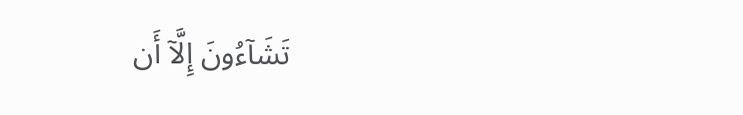تَشَآءُونَ إِلَّآ أَن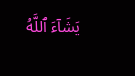يَشَآءَ ٱللَّهُ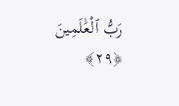رَبُّ ٱلْعَٰلَمِينَ ﴿٢٩﴾